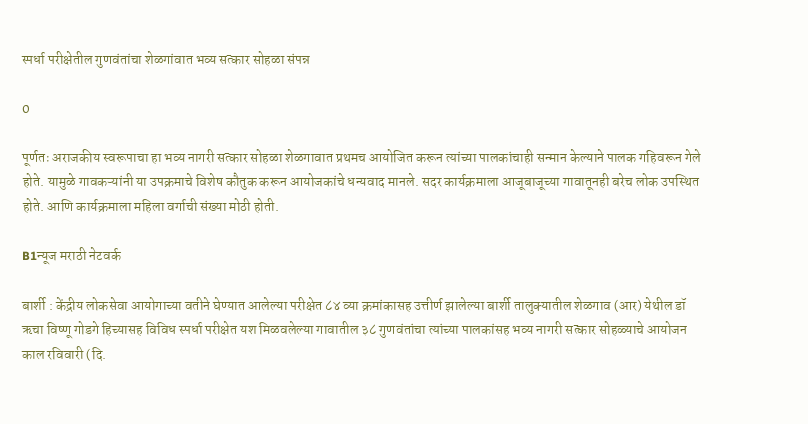स्पर्धा परीक्षेतील गुणवंतांचा शेळगांवात भव्य सत्कार सोहळा संपन्न

0

पूर्णतः अराजकीय स्वरूपाचा हा भव्य नागरी सत्कार सोहळा शेळगावात प्रथमच आयोजित करून त्यांच्या पालकांचाही सन्मान केल्याने पालक गहिवरून गेले होते. यामुळे गावकऱ्यांनी या उपक्रमाचे विशेष कौतुक करून आयोजकांचे धन्यवाद मानले. सदर कार्यक्रमाला आजूबाजूच्या गावातूनही बरेच लोक उपस्थित होते. आणि कार्यक्रमाला महिला वर्गाची संख्या मोठी होती.

B1न्यूज मराठी नेटवर्क

बार्शी : केंद्रीय लोकसेवा आयोगाच्या वतीने घेण्यात आलेल्या परीक्षेत ८४ व्या क्रमांकासह उत्तीर्ण झालेल्या बार्शी तालुक्यातील शेळगाव (आर) येथील डॉ ऋचा विष्णू गोडगे हिच्यासह विविध स्पर्धा परीक्षेत यश मिळवलेल्या गावातील ३८ गुणवंतांचा त्यांच्या पालकांसह भव्य नागरी सत्कार सोहळ्याचे आयोजन काल रविवारी (दि.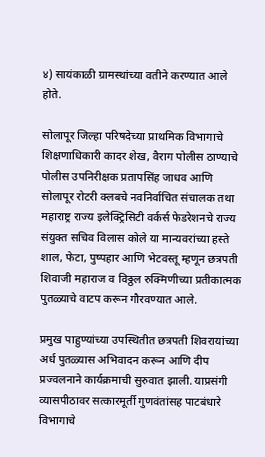४) सायंकाळी ग्रामस्थांच्या वतीने करण्यात आले होते.

सोलापूर जिल्हा परिषदेच्या प्राथमिक विभागाचे शिक्षणाधिकारी कादर शेख, वैराग पोलीस ठाण्याचे पोलीस उपनिरीक्षक प्रतापसिंह जाधव आणि सोलापूर रोटरी क्लबचे नवनिर्वाचित संचालक तथा महाराष्ट्र राज्य इलेक्ट्रिसिटी वर्कर्स फेडरेशनचे राज्य संयुक्त सचिव विलास कोले या मान्यवरांच्या हस्ते शाल, फेटा, पुष्पहार आणि भेटवस्तू म्हणून छत्रपती शिवाजी महाराज व विठ्ठल रुक्मिणीच्या प्रतीकात्मक पुतळ्याचे वाटप करून गौरवण्यात आले.

प्रमुख पाहुण्यांच्या उपस्थितीत छत्रपती शिवरायांच्या अर्ध पुतळ्यास अभिवादन करून आणि दीप प्रज्वलनाने कार्यक्रमाची सुरुवात झाली. याप्रसंगी व्यासपीठावर सत्कारमूर्ती गुणवंतांसह पाटबंधारे विभागाचे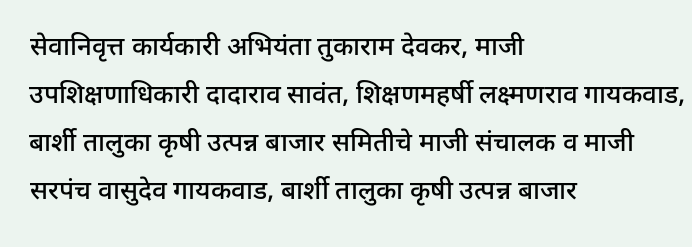सेवानिवृत्त कार्यकारी अभियंता तुकाराम देवकर, माजी उपशिक्षणाधिकारी दादाराव सावंत, शिक्षणमहर्षी लक्ष्मणराव गायकवाड, बार्शी तालुका कृषी उत्पन्न बाजार समितीचे माजी संचालक व माजी सरपंच वासुदेव गायकवाड, बार्शी तालुका कृषी उत्पन्न बाजार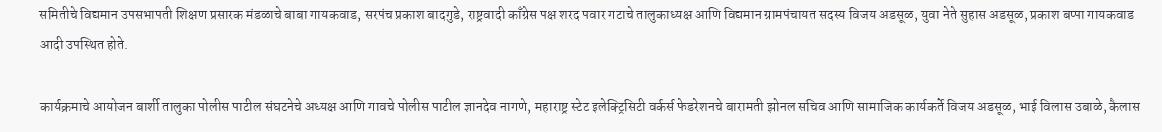समितीचे विद्यमान उपसभापती शिक्षण प्रसारक मंडळाचे बाबा गायकवाड, सरपंच प्रकाश बादगुडे, राष्ट्रवादी काँग्रेस पक्ष शरद पवार गटाचे तालुकाध्यक्ष आणि विद्यमान ग्रामपंचायत सदस्य विजय अडसूळ, युवा नेते सुहास अडसूळ, प्रकाश बप्पा गायकवाड आदी उपस्थित होते.

कार्यक्रमाचे आयोजन बार्शी तालुका पोलीस पाटील संघटनेचे अध्यक्ष आणि गावचे पोलीस पाटील ज्ञानदेव नागणे, महाराष्ट्र स्टेट इलेक्ट्रिसिटी वर्कर्स फेडरेशनचे बारामती झोनल सचिव आणि सामाजिक कार्यकर्ते विजय अडसूळ, भाई विलास उबाळे, कैलास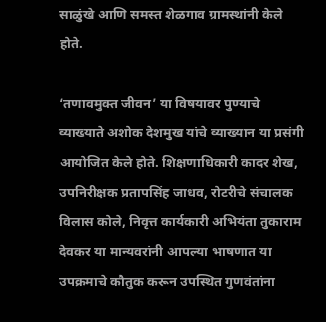साळुंखे आणि समस्त शेळगाव ग्रामस्थांनी केले होते.

‘तणावमुक्त जीवन’ या विषयावर पुण्याचे व्याख्याते अशोक देशमुख यांचे व्याख्यान या प्रसंगी आयोजित केले होते. शिक्षणाधिकारी कादर शेख, उपनिरीक्षक प्रतापसिंह जाधव, रोटरीचे संचालक विलास कोले, निवृत्त कार्यकारी अभियंता तुकाराम देवकर या मान्यवरांनी आपल्या भाषणात या उपक्रमाचे कौतुक करून उपस्थित गुणवंतांना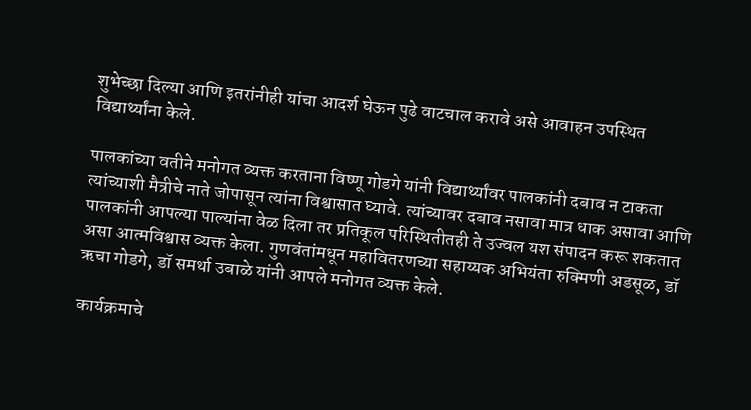शुभेच्छा दिल्या आणि इतरांनीही यांचा आदर्श घेऊन पुढे वाटचाल करावे असे आवाहन उपस्थित विद्यार्थ्यांना केले.

पालकांच्या वतीने मनोगत व्यक्त करताना विष्णू गोडगे यांनी विद्यार्थ्यांवर पालकांनी दबाव न टाकता त्यांच्याशी मैत्रीचे नाते जोपासून त्यांना विश्वासात घ्यावे. त्यांच्यावर दबाव नसावा मात्र धाक असावा आणि पालकांनी आपल्या पाल्यांना वेळ दिला तर प्रतिकूल परिस्थितीतही ते उज्वल यश संपादन करू शकतात असा आत्मविश्वास व्यक्त केला. गुणवंतांमधून महावितरणच्या सहाय्यक अभियंता रुक्मिणी अडसूळ, डॉ ऋचा गोडगे, डॉ समर्था उबाळे यांनी आपले मनोगत व्यक्त केले.

कार्यक्रमाचे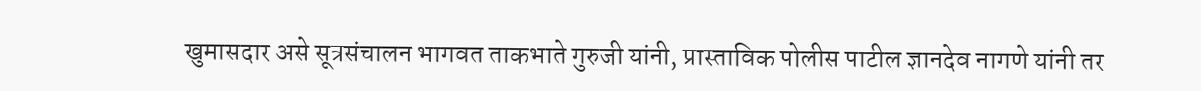खुमासदार असे सूत्रसंचालन भागवत ताकभाते गुरुजी यांनी, प्रास्ताविक पोलीस पाटील ज्ञानदेव नागणे यांनी तर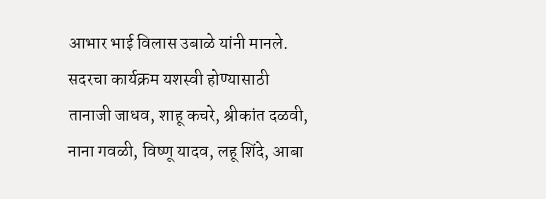आभार भाई विलास उबाळे यांनी मानले. सदरचा कार्यक्रम यशस्वी होण्यासाठी तानाजी जाधव, शाहू कचरे, श्रीकांत दळवी, नाना गवळी, विष्णू यादव, लहू शिंदे, आबा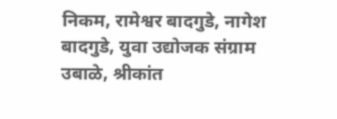निकम, रामेश्वर बादगुडे, नागेश बादगुडे, युवा उद्योजक संग्राम उबाळे, श्रीकांत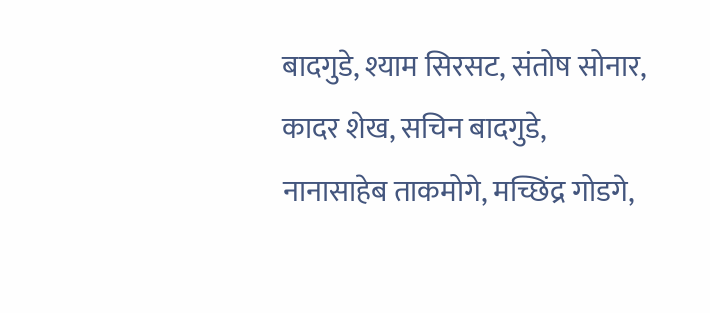बादगुडे, श्याम सिरसट, संतोष सोनार, कादर शेख, सचिन बादगुडे, नानासाहेब ताकमोगे, मच्छिंद्र गोडगे,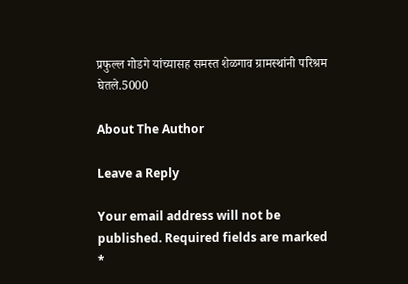प्रफुल्ल गोडगे यांच्यासह समस्त शेळगाव ग्रामस्थांनी परिश्रम घेतले.5000

About The Author

Leave a Reply

Your email address will not be published. Required fields are marked *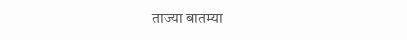ताज्या बातम्या